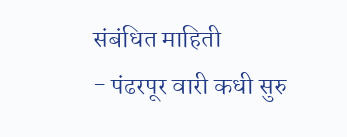संबंधित माहिती
- पंढरपूर वारी कधी सुरु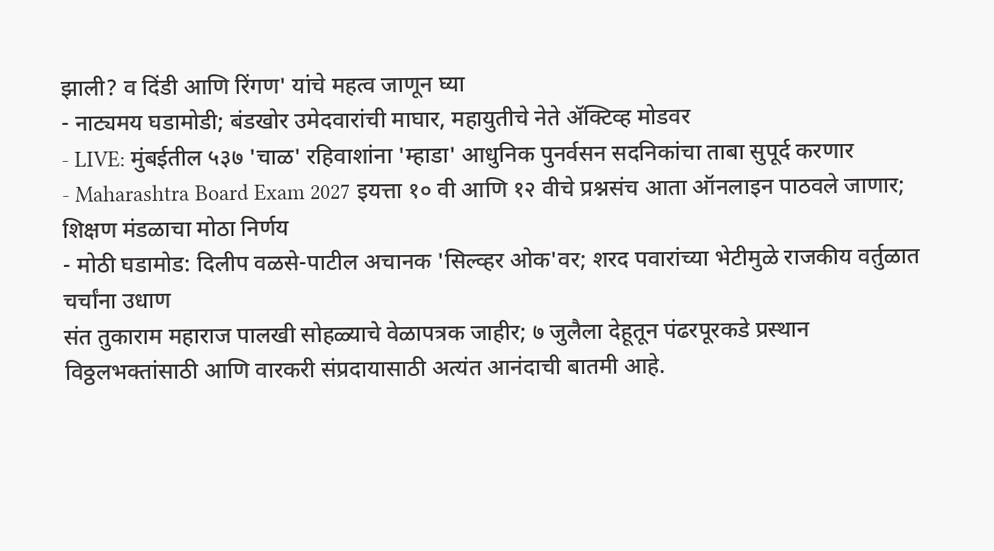झाली? व दिंडी आणि रिंगण' यांचे महत्व जाणून घ्या
- नाट्यमय घडामोडी; बंडखोर उमेदवारांची माघार, महायुतीचे नेते ॲक्टिव्ह मोडवर
- LIVE: मुंबईतील ५३७ 'चाळ' रहिवाशांना 'म्हाडा' आधुनिक पुनर्वसन सदनिकांचा ताबा सुपूर्द करणार
- Maharashtra Board Exam 2027 इयत्ता १० वी आणि १२ वीचे प्रश्नसंच आता ऑनलाइन पाठवले जाणार; शिक्षण मंडळाचा मोठा निर्णय
- मोठी घडामोड: दिलीप वळसे-पाटील अचानक 'सिल्व्हर ओक'वर; शरद पवारांच्या भेटीमुळे राजकीय वर्तुळात चर्चांना उधाण
संत तुकाराम महाराज पालखी सोहळ्याचे वेळापत्रक जाहीर; ७ जुलैला देहूतून पंढरपूरकडे प्रस्थान
विठ्ठलभक्तांसाठी आणि वारकरी संप्रदायासाठी अत्यंत आनंदाची बातमी आहे.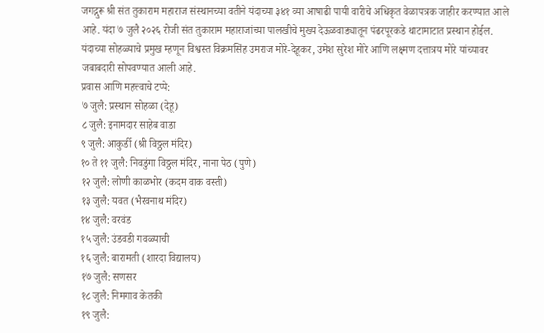जगद्गुरू श्री संत तुकाराम महाराज संस्थानच्या वतीने यंदाच्या ३४१ व्या आषाढी पायी वारीचे अधिकृत वेळापत्रक जाहीर करण्यात आले आहे. यंदा ७ जुलै २०२६ रोजी संत तुकाराम महाराजांच्या पालखीचे मुख्य देऊळवाड्यातून पंढरपूरकडे थाटामाटात प्रस्थान होईल. यंदाच्या सोहळ्याचे प्रमुख म्हणून विश्वस्त विक्रमसिंह उमराज मोरे-देहूकर, उमेश सुरेश मोरे आणि लक्ष्मण दत्तात्रय मोरे यांच्यावर जबाबदारी सोपवण्यात आली आहे.
प्रवास आणि महत्त्वाचे टप्पे:
७ जुलै: प्रस्थान सोहळा (देहू)
८ जुलै: इनामदार साहेब वाडा
९ जुलै: आकुर्डी (श्री विठ्ठल मंदिर)
१० ते ११ जुलै: निवडुंगा विठ्ठल मंदिर, नाना पेठ (पुणे)
१२ जुलै: लोणी काळभोर (कदम वाक वस्ती)
१३ जुलै: यवत (भैरवनाथ मंदिर)
१४ जुलै: वरवंड
१५ जुलै: उंडवडी गवळ्याची
१६ जुलै: बारामती (शारदा विद्यालय)
१७ जुलै: सणसर
१८ जुलै: निमगाव केतकी
१९ जुलै: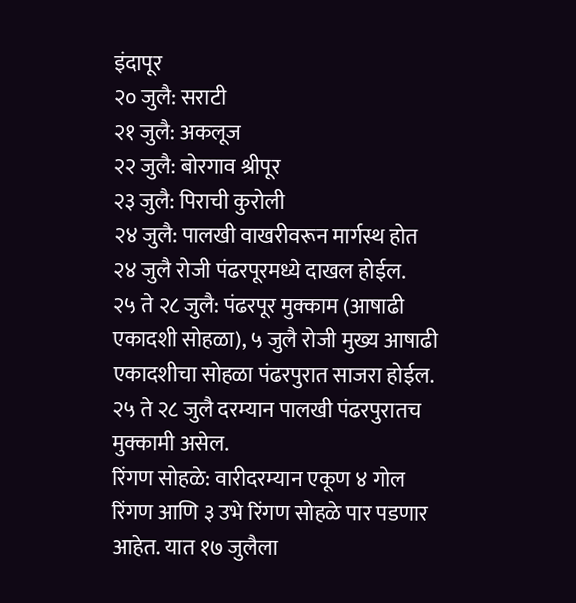इंदापूर
२० जुलै: सराटी
२१ जुलै: अकलूज
२२ जुलै: बोरगाव श्रीपूर
२३ जुलै: पिराची कुरोली
२४ जुलै: पालखी वाखरीवरून मार्गस्थ होत २४ जुलै रोजी पंढरपूरमध्ये दाखल होईल.
२५ ते २८ जुलै: पंढरपूर मुक्काम (आषाढी एकादशी सोहळा), ५ जुलै रोजी मुख्य आषाढी एकादशीचा सोहळा पंढरपुरात साजरा होईल. २५ ते २८ जुलै दरम्यान पालखी पंढरपुरातच मुक्कामी असेल.
रिंगण सोहळे: वारीदरम्यान एकूण ४ गोल रिंगण आणि ३ उभे रिंगण सोहळे पार पडणार आहेत. यात १७ जुलैला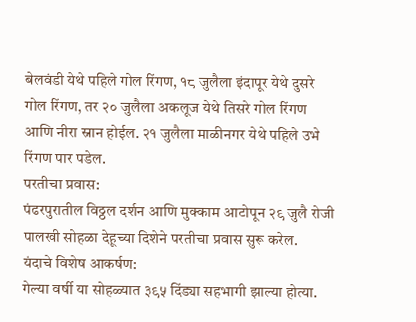बेलवंडी येथे पहिले गोल रिंगण, १८ जुलैला इंदापूर येथे दुसरे गोल रिंगण, तर २० जुलैला अकलूज येथे तिसरे गोल रिंगण आणि नीरा स्नान होईल. २१ जुलैला माळीनगर येथे पहिले उभे रिंगण पार पडेल.
परतीचा प्रवास:
पंढरपुरातील विठ्ठल दर्शन आणि मुक्काम आटोपून २९ जुलै रोजी पालखी सोहळा देहूच्या दिशेने परतीचा प्रवास सुरू करेल.
यंदाचे विशेष आकर्षण:
गेल्या वर्षी या सोहळ्यात ३९५ दिंड्या सहभागी झाल्या होत्या.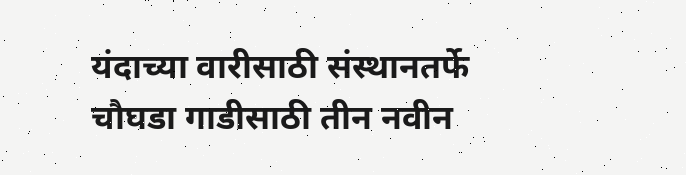यंदाच्या वारीसाठी संस्थानतर्फे चौघडा गाडीसाठी तीन नवीन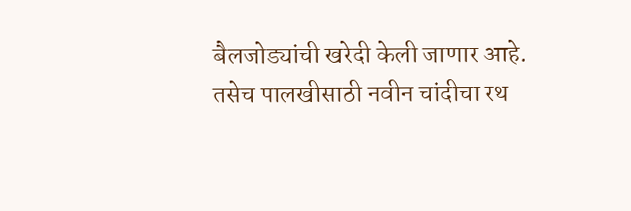बैलजोड्यांची खरेदी केली जाणार आहे. तसेच पालखीसाठी नवीन चांदीचा रथ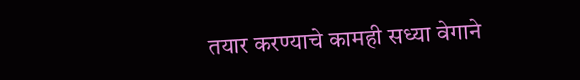तयार करण्याचे कामही सध्या वेगाने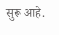सुरू आहे.